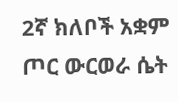2ኛ ክለቦች አቋም ጦር ውርወራ ሴት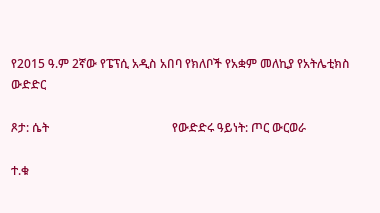የ2015 ዓ.ም 2ኛው የፔፕሲ አዲስ አበባ የክለቦች የአቋም መለኪያ የአትሌቲክስ ውድድር

ጾታ: ሴት                                         የውድድሩ ዓይነት: ጦር ውርወራ

ተ.ቁ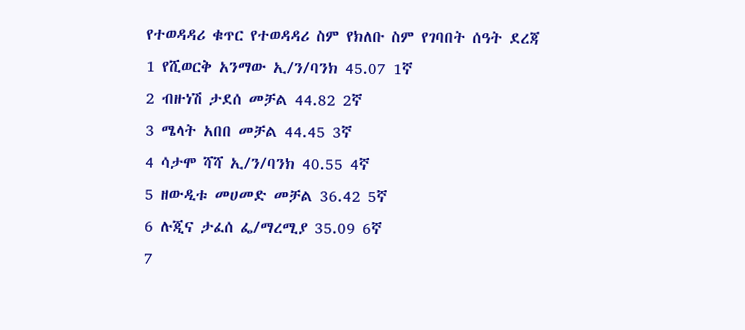የተወዳዳሪ ቁጥር የተወዳዳሪ ስም የክለቡ ስም የገባበት ሰዓት ደረጃ
1 የሺወርቅ አንማው ኢ/ን/ባንክ 45.07 1ኛ
2 ብዙነሽ ታደሰ መቻል 44.82 2ኛ
3 ሜላት አበበ መቻል 44.45 3ኛ
4 ሳታሞ ሻሻ ኢ/ን/ባንክ 40.55 4ኛ
5 ዘውዲቱ መሀመድ መቻል 36.42 5ኛ
6 ሉጂና ታፈሰ ፌ/ማረሚያ 35.09 6ኛ
7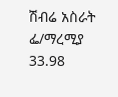ሽብሬ አስራት ፌ/ማረሚያ 33.98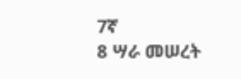7ኛ
8 ሣራ መሠረት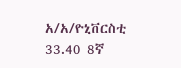አ/አ/ዮኒቨርስቲ 33.40 8ኛ